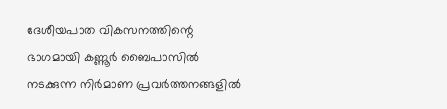ദേശീയപാത വികസനത്തിന്റെ ഭാഗമായി കണ്ണൂർ ബൈപാസിൽ നടക്കുന്ന നിർമാണ പ്രവർത്തനങ്ങളിൽ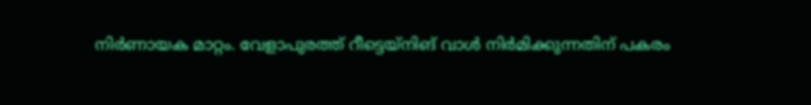നിർണായക മാറ്റം. വേളാപുരത്ത് റീട്ടെയ്നിങ് വാൾ നിർമിക്കുന്നതിന് പകരം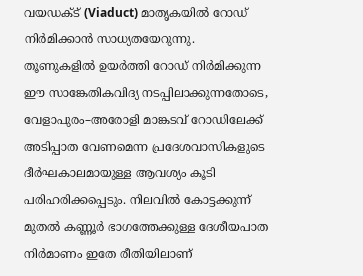വയഡക്ട് (Viaduct) മാതൃകയിൽ റോഡ് നിർമിക്കാൻ സാധ്യതയേറുന്നു.
തൂണുകളിൽ ഉയർത്തി റോഡ് നിർമിക്കുന്ന ഈ സാങ്കേതികവിദ്യ നടപ്പിലാക്കുന്നതോടെ, വേളാപുരം–അരോളി മാങ്കടവ് റോഡിലേക്ക് അടിപ്പാത വേണമെന്ന പ്രദേശവാസികളുടെ ദീർഘകാലമായുള്ള ആവശ്യം കൂടി പരിഹരിക്കപ്പെടും. നിലവിൽ കോട്ടക്കുന്ന് മുതൽ കണ്ണൂർ ഭാഗത്തേക്കുള്ള ദേശീയപാത നിർമാണം ഇതേ രീതിയിലാണ്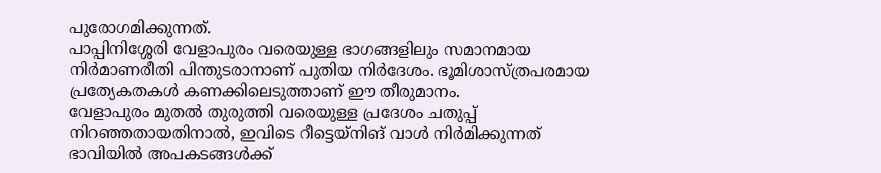പുരോഗമിക്കുന്നത്.
പാപ്പിനിശ്ശേരി വേളാപുരം വരെയുള്ള ഭാഗങ്ങളിലും സമാനമായ നിർമാണരീതി പിന്തുടരാനാണ് പുതിയ നിർദേശം. ഭൂമിശാസ്ത്രപരമായ പ്രത്യേകതകൾ കണക്കിലെടുത്താണ് ഈ തീരുമാനം.
വേളാപുരം മുതൽ തുരുത്തി വരെയുള്ള പ്രദേശം ചതുപ്പ് നിറഞ്ഞതായതിനാൽ, ഇവിടെ റീട്ടെയ്നിങ് വാൾ നിർമിക്കുന്നത് ഭാവിയിൽ അപകടങ്ങൾക്ക്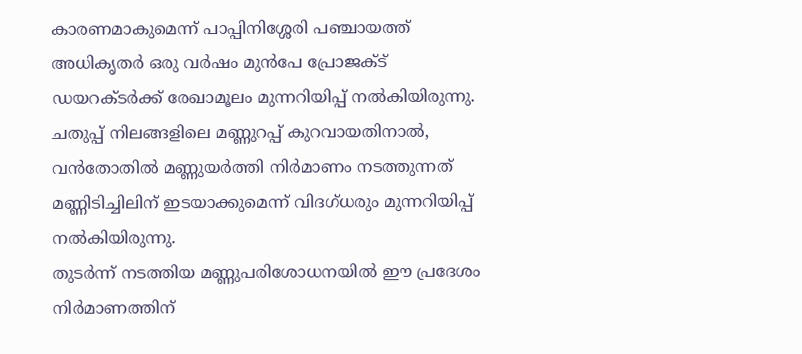കാരണമാകുമെന്ന് പാപ്പിനിശ്ശേരി പഞ്ചായത്ത് അധികൃതർ ഒരു വർഷം മുൻപേ പ്രോജക്ട് ഡയറക്ടർക്ക് രേഖാമൂലം മുന്നറിയിപ്പ് നൽകിയിരുന്നു. ചതുപ്പ് നിലങ്ങളിലെ മണ്ണുറപ്പ് കുറവായതിനാൽ, വൻതോതിൽ മണ്ണുയർത്തി നിർമാണം നടത്തുന്നത് മണ്ണിടിച്ചിലിന് ഇടയാക്കുമെന്ന് വിദഗ്ധരും മുന്നറിയിപ്പ് നൽകിയിരുന്നു.
തുടർന്ന് നടത്തിയ മണ്ണുപരിശോധനയിൽ ഈ പ്രദേശം നിർമാണത്തിന്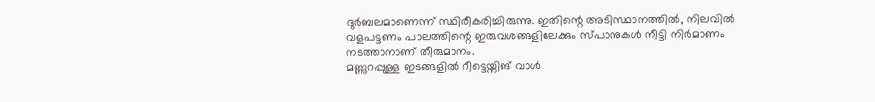ദുർബലമാണെന്ന് സ്ഥിരീകരിച്ചിരുന്നു. ഇതിന്റെ അടിസ്ഥാനത്തിൽ, നിലവിൽ വളപട്ടണം പാലത്തിന്റെ ഇരുവശങ്ങളിലേക്കും സ്പാനുകൾ നീട്ടി നിർമാണം നടത്താനാണ് തീരുമാനം.
മണ്ണുറപ്പുള്ള ഇടങ്ങളിൽ റീട്ടെയ്നിങ് വാൾ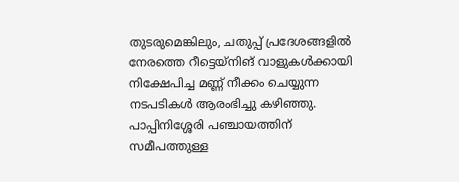തുടരുമെങ്കിലും, ചതുപ്പ് പ്രദേശങ്ങളിൽ നേരത്തെ റീട്ടെയ്നിങ് വാളുകൾക്കായി നിക്ഷേപിച്ച മണ്ണ് നീക്കം ചെയ്യുന്ന നടപടികൾ ആരംഭിച്ചു കഴിഞ്ഞു. പാപ്പിനിശ്ശേരി പഞ്ചായത്തിന് സമീപത്തുള്ള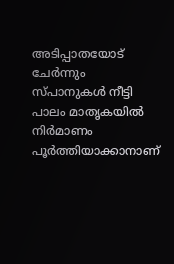അടിപ്പാതയോട് ചേർന്നും സ്പാനുകൾ നീട്ടി പാലം മാതൃകയിൽ നിർമാണം പൂർത്തിയാക്കാനാണ്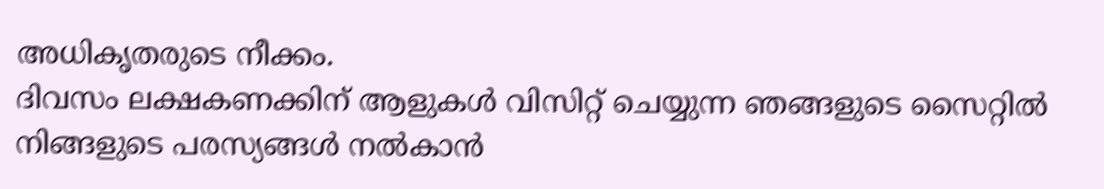അധികൃതരുടെ നീക്കം.
ദിവസം ലക്ഷകണക്കിന് ആളുകൾ വിസിറ്റ് ചെയ്യുന്ന ഞങ്ങളുടെ സൈറ്റിൽ നിങ്ങളുടെ പരസ്യങ്ങൾ നൽകാൻ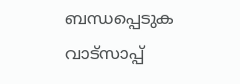ബന്ധപ്പെടുക വാട്സാപ്പ്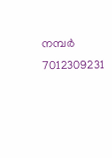നമ്പർ 7012309231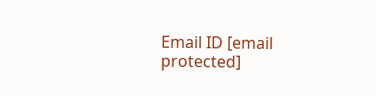Email ID [email protected]